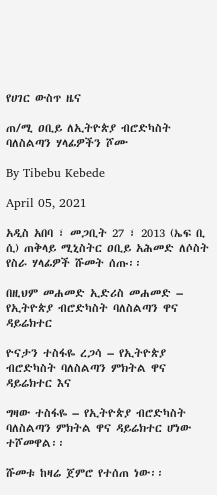የሀገር ውስጥ ዜና

ጠ/ሚ ዐቢይ ለኢትዮጵያ ብሮድካስት ባለስልጣን ሃላፊዎችን ሾሙ

By Tibebu Kebede

April 05, 2021

አዲስ አበባ ፣ መጋቢት 27 ፣ 2013 (ኤፍ ቢ ሲ) ጠቅላይ ሚኒስትር ዐቢይ አሕመድ ለሶስት የስራ ሃላፊዎች ሹመት ሰጡ፡፡

በዚህም መሐመድ ኢድሪስ መሐመድ – የኢትዮጵያ ብሮድካስት ባለስልጣን ዋና ዳይሬክተር

ዮናታን ተስፋዬ ረጋሳ – የኢትዮጵያ ብሮድካስት ባለስልጣን ምክትል ዋና ዳይሬክተር እና

ግዛው ተስፋዬ – የኢትዮጵያ ብሮድካስት ባለስልጣን ምክትል ዋና ዳይሬክተር ሆነው ተሾመዋል፡፡

ሹመቱ ከዛሬ ጀምሮ የተሰጠ ነው፡፡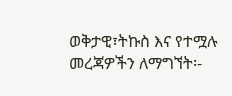ወቅታዊ፣ትኩስ እና የተሟሉ መረጃዎችን ለማግኘት፡-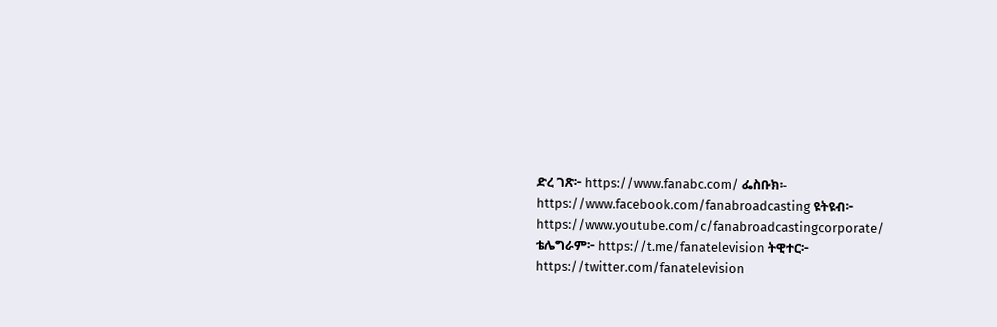ድረ ገጽ፦ https://www.fanabc.com/ ፌስቡክ፡- https://www.facebook.com/fanabroadcasting ዩትዩብ፦ https://www.youtube.com/c/fanabroadcastingcorporate/ ቴሌግራም፦ https://t.me/fanatelevision ትዊተር፦ https://twitter.com/fanatelevision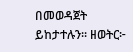በመወዳጀት ይከታተሉን፡፡ ዘወትር፦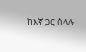ከእኛ ጋር ስላሉ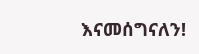እናመሰግናለን!